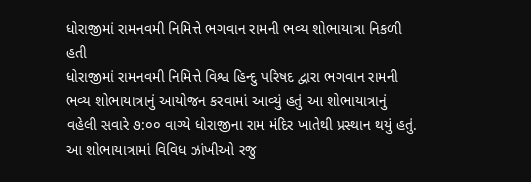ધોરાજીમાં રામનવમી નિમિત્તે ભગવાન રામની ભવ્ય શોભાયાત્રા નિકળી હતી
ધોરાજીમાં રામનવમી નિમિત્તે વિશ્વ હિન્દુ પરિષદ દ્વારા ભગવાન રામની ભવ્ય શોભાયાત્રાનું આયોજન કરવામાં આવ્યું હતું આ શોભાયાત્રાનું વહેલી સવારે ૭:૦૦ વાગ્યે ધોરાજીના રામ મંદિર ખાતેથી પ્રસ્થાન થયું હતું. આ શોભાયાત્રામાં વિવિધ ઝાંખીઓ રજુ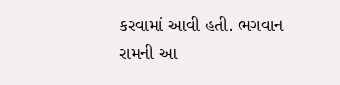કરવામાં આવી હતી. ભગવાન રામની આ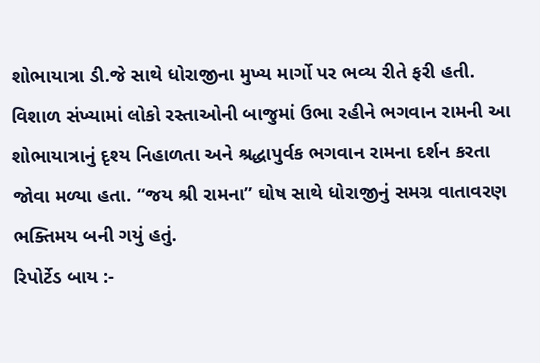શોભાયાત્રા ડી.જે સાથે ધોરાજીના મુખ્ય માર્ગો પર ભવ્ય રીતે ફરી હતી. વિશાળ સંખ્યામાં લોકો રસ્તાઓની બાજુમાં ઉભા રહીને ભગવાન રામની આ શોભાયાત્રાનું દૃશ્ય નિહાળતા અને શ્રદ્ધાપુર્વક ભગવાન રામના દર્શન કરતા જોવા મળ્યા હતા. “જય શ્રી રામના” ઘોષ સાથે ધોરાજીનું સમગ્ર વાતાવરણ ભક્તિમય બની ગયું હતું.
રિપોર્ટેડ બાય :-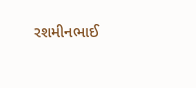રશમીનભાઈ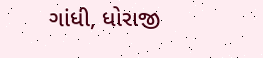ગાંધી, ધોરાજી